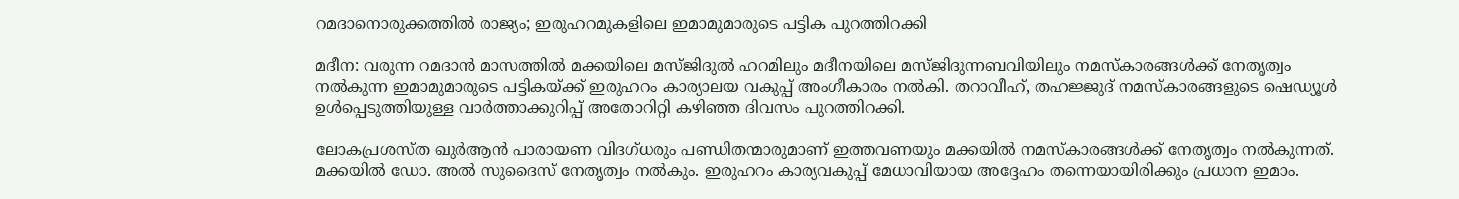റമദാനൊരുക്കത്തിൽ രാജ്യം; ഇരുഹറമുകളിലെ ഇമാമുമാരുടെ പട്ടിക പുറത്തിറക്കി

മദീന: വരുന്ന റമദാൻ മാസത്തിൽ മക്കയിലെ മസ്ജിദുൽ ഹറമിലും മദീനയിലെ മസ്ജിദുന്നബവിയിലും നമസ്‌കാരങ്ങൾക്ക് നേതൃത്വം നൽകുന്ന ഇമാമുമാരുടെ പട്ടികയ്ക്ക് ഇരുഹറം കാര്യാലയ വകുപ്പ് അംഗീകാരം നൽകി. തറാവീഹ്, തഹജ്ജുദ് നമസ്‌കാരങ്ങളുടെ ഷെഡ്യൂൾ ഉൾപ്പെടുത്തിയുള്ള വാർത്താക്കുറിപ്പ് അതോറിറ്റി കഴിഞ്ഞ ദിവസം പുറത്തിറക്കി.

ലോകപ്രശസ്ത ഖുർആൻ പാരായണ വിദഗ്ധരും പണ്ഡിതന്മാരുമാണ് ഇത്തവണയും മക്കയിൽ നമസ്‌കാരങ്ങൾക്ക് നേതൃത്വം നൽകുന്നത്. മക്കയിൽ ഡോ. അൽ സുദൈസ് നേതൃത്വം നൽകും. ഇരുഹറം കാര്യവകുപ്പ് മേധാവിയായ അദ്ദേഹം തന്നെയായിരിക്കും പ്രധാന ഇമാം.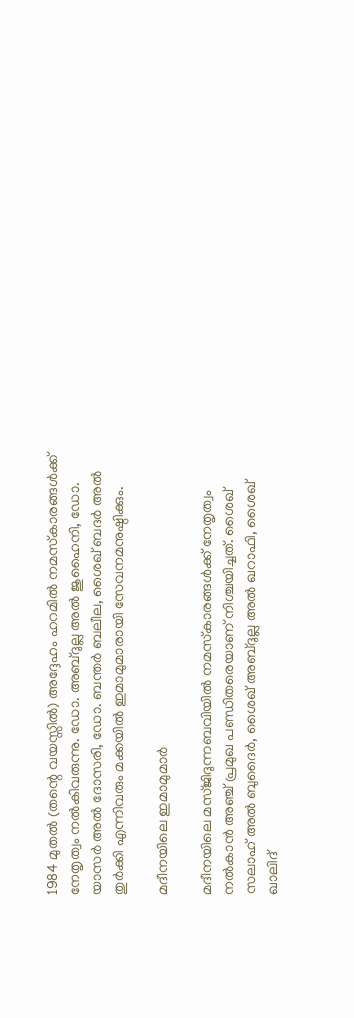1984 മുതൽ (തന്റെ വയസ്സിൽ) അദ്ദേഹം ഹറമിൽ നമസ്‌കാരങ്ങൾക്ക് നേതൃത്വം നൽകിവരുന്നു. ഡോ. അബ്ദുല്ല അൽ ജുഹൈനി, ഡോ. യാസർ അൽ ദോസരി, ഡോ. ബന്തർ ബലീല, ശൈഖ് ബദർ അൽ തുർക്കി എന്നിവരും മക്കയിൽ ഇമാമുമാരായി സേവനമനുഷ്ഠിക്കും.

മദീനയിലെ ഇമാമുമാർ

മദീനയിലെ മസ്ജിദുന്നബവിയിൽ നമസ്‌കാരങ്ങൾക്ക് നേതൃത്വം നൽകാൻ അഞ്ച് പ്രമുഖ പണ്ഡിതരെയാണ് നിശ്ചയിച്ചത്. ശൈഖ് സലാഹ് അൽ ബുദൈർ, ശൈഖ് അബ്ദുല്ല അൽ ഖറാഫി, ശൈഖ് ഖാലിദ്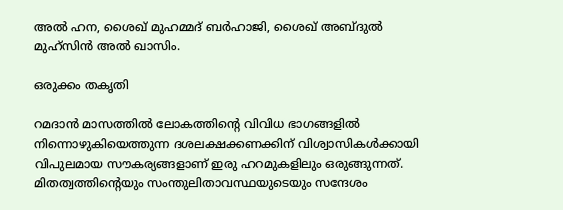അൽ ഹന, ശൈഖ് മുഹമ്മദ് ബർഹാജി, ശൈഖ് അബ്ദുൽ മുഹ്‌സിൻ അൽ ഖാസിം.

ഒരുക്കം തകൃതി

റമദാൻ മാസത്തിൽ ലോകത്തിന്റെ വിവിധ ഭാഗങ്ങളിൽ നിന്നൊഴുകിയെത്തുന്ന ദശലക്ഷക്കണക്കിന് വിശ്വാസികൾക്കായി വിപുലമായ സൗകര്യങ്ങളാണ് ഇരു ഹറമുകളിലും ഒരുങ്ങുന്നത്. മിതത്വത്തിന്റെയും സംന്തുലിതാവസ്ഥയുടെയും സന്ദേശം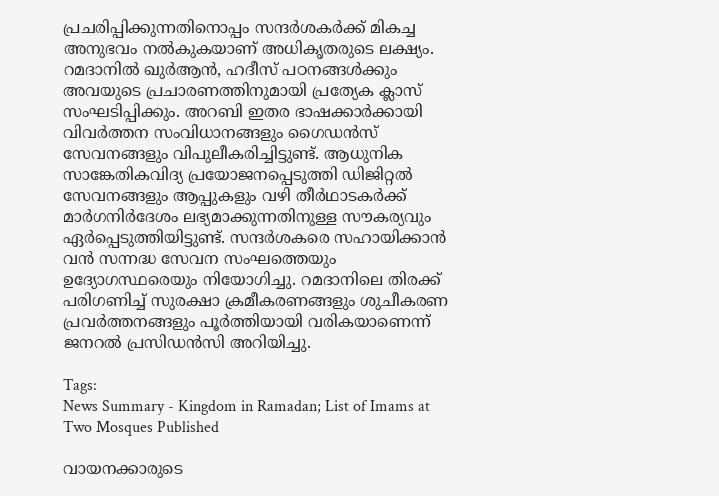പ്രചരിപ്പിക്കുന്നതിനൊപ്പം സന്ദർശകർക്ക് മികച്ച അനുഭവം നൽകുകയാണ് അധികൃതരുടെ ലക്ഷ്യം. റമദാനിൽ ഖുർആൻ, ഹദീസ് പഠനങ്ങൾക്കും അവയുടെ പ്രചാരണത്തിനുമായി പ്രത്യേക ക്ലാസ് സംഘടിപ്പിക്കും. അറബി ഇതര ഭാഷക്കാർക്കായി വിവർത്തന സംവിധാനങ്ങളും ഗൈഡൻസ് സേവനങ്ങളും വിപുലീകരിച്ചിട്ടുണ്ട്. ആധുനിക സാങ്കേതികവിദ്യ പ്രയോജനപ്പെടുത്തി ഡിജിറ്റൽ സേവനങ്ങളും ആപ്പുകളും വഴി തീർഥാടകർക്ക് മാർഗനിർദേശം ലഭ്യമാക്കുന്നതിനുള്ള സൗകര്യവും ഏർപ്പെടുത്തിയിട്ടുണ്ട്. സന്ദർശകരെ സഹായിക്കാൻ വൻ സന്നദ്ധ സേവന സംഘത്തെയും ഉദ്യോഗസ്ഥരെയും നിയോഗിച്ചു. റമദാനിലെ തിരക്ക് പരിഗണിച്ച് സുരക്ഷാ ക്രമീകരണങ്ങളും ശുചീകരണ പ്രവർത്തനങ്ങളും പൂർത്തിയായി വരികയാണെന്ന് ജനറൽ പ്രസിഡൻസി അറിയിച്ചു.

Tags:
News Summary - Kingdom in Ramadan; List of Imams at Two Mosques Published

വായനക്കാരുടെ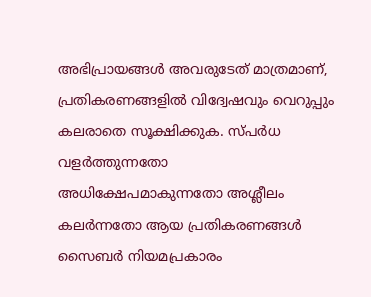അഭിപ്രായങ്ങള്‍ അവരുടേത് മാത്രമാണ്, പ്രതികരണങ്ങളിൽ വിദ്വേഷവും വെറുപ്പും കലരാതെ സൂക്ഷിക്കുക. സ്പർധ വളർത്തുന്നതോ അധിക്ഷേപമാകുന്നതോ അശ്ലീലം കലർന്നതോ ആയ പ്രതികരണങ്ങൾ സൈബർ നിയമപ്രകാരം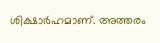ശിക്ഷാർഹമാണ്. അത്തരം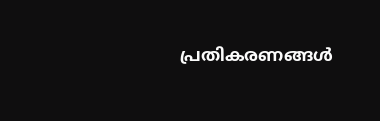പ്രതികരണങ്ങൾ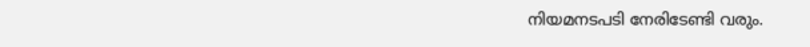നിയമനടപടി നേരിടേണ്ടി വരും.